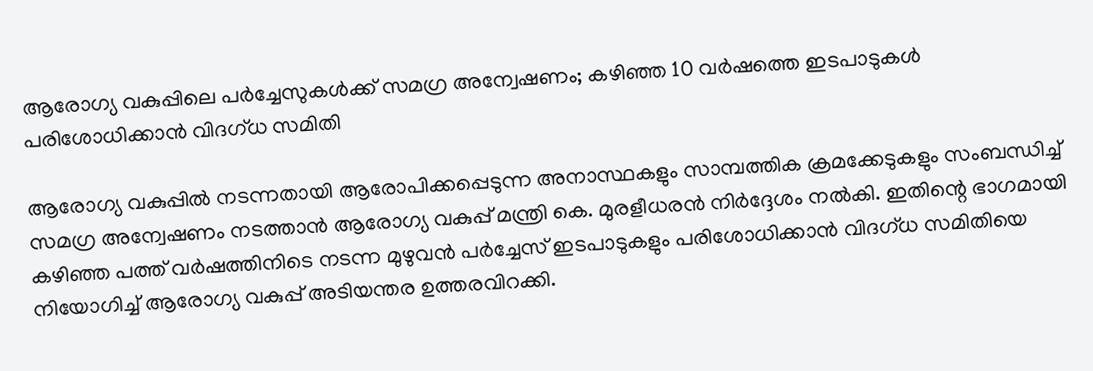ആരോഗ്യ വകുപ്പിലെ പർച്ചേസുകൾക്ക് സമഗ്ര അന്വേഷണം; കഴിഞ്ഞ 10 വർഷത്തെ ഇടപാടുകൾ പരിശോധിക്കാൻ വിദഗ്ധ സമിതി

ആരോഗ്യ വകുപ്പിൽ നടന്നതായി ആരോപിക്കപ്പെടുന്ന അനാസ്ഥകളും സാമ്പത്തിക ക്രമക്കേടുകളും സംബന്ധിച്ച് സമഗ്ര അന്വേഷണം നടത്താൻ ആരോഗ്യ വകുപ്പ് മന്ത്രി കെ. മുരളീധരൻ നിർദ്ദേശം നൽകി. ഇതിന്റെ ഭാഗമായി കഴിഞ്ഞ പത്ത് വർഷത്തിനിടെ നടന്ന മുഴുവൻ പർച്ചേസ് ഇടപാടുകളും പരിശോധിക്കാൻ വിദഗ്ധ സമിതിയെ നിയോഗിച്ച് ആരോഗ്യ വകുപ്പ് അടിയന്തര ഉത്തരവിറക്കി.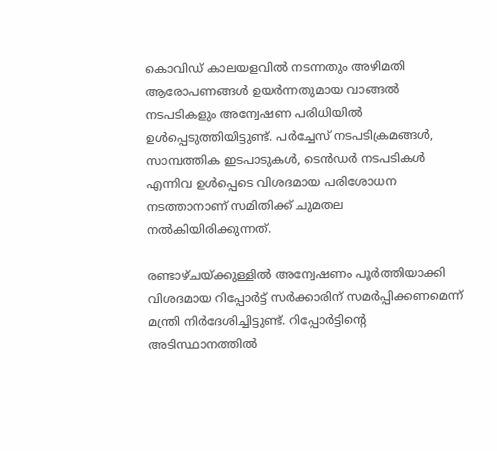കൊവിഡ് കാലയളവിൽ നടന്നതും അഴിമതി ആരോപണങ്ങൾ ഉയർന്നതുമായ വാങ്ങൽ നടപടികളും അന്വേഷണ പരിധിയിൽ ഉൾപ്പെടുത്തിയിട്ടുണ്ട്. പർച്ചേസ് നടപടിക്രമങ്ങൾ, സാമ്പത്തിക ഇടപാടുകൾ, ടെൻഡർ നടപടികൾ എന്നിവ ഉൾപ്പെടെ വിശദമായ പരിശോധന നടത്താനാണ് സമിതിക്ക് ചുമതല നൽകിയിരിക്കുന്നത്.

രണ്ടാഴ്ചയ്ക്കുള്ളിൽ അന്വേഷണം പൂർത്തിയാക്കി വിശദമായ റിപ്പോർട്ട് സർക്കാരിന് സമർപ്പിക്കണമെന്ന് മന്ത്രി നിർദേശിച്ചിട്ടുണ്ട്. റിപ്പോർട്ടിന്റെ അടിസ്ഥാനത്തിൽ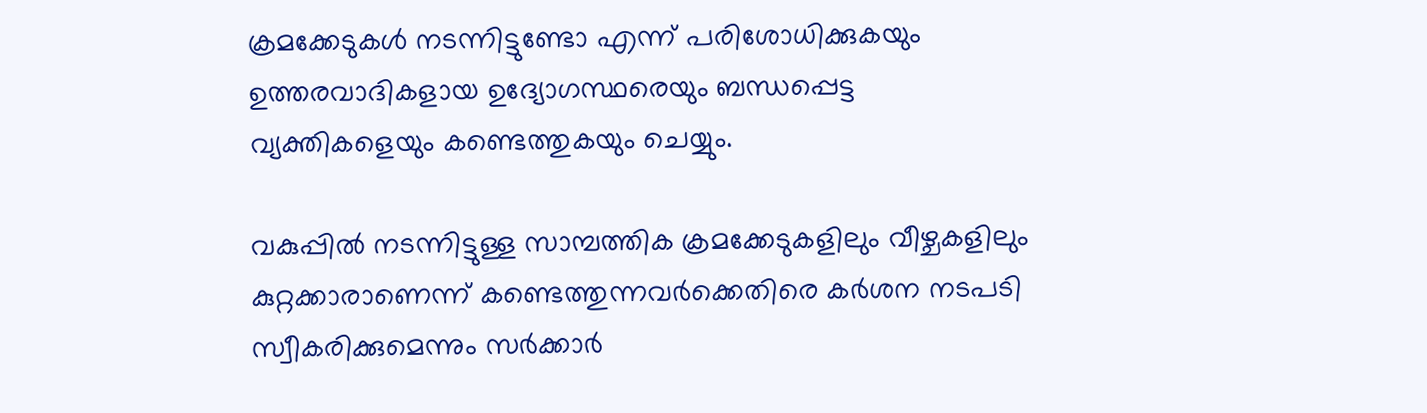ക്രമക്കേടുകൾ നടന്നിട്ടുണ്ടോ എന്ന് പരിശോധിക്കുകയും ഉത്തരവാദികളായ ഉദ്യോഗസ്ഥരെയും ബന്ധപ്പെട്ട വ്യക്തികളെയും കണ്ടെത്തുകയും ചെയ്യും.

വകുപ്പിൽ നടന്നിട്ടുള്ള സാമ്പത്തിക ക്രമക്കേടുകളിലും വീഴ്ചകളിലും കുറ്റക്കാരാണെന്ന് കണ്ടെത്തുന്നവർക്കെതിരെ കർശന നടപടി സ്വീകരിക്കുമെന്നും സർക്കാർ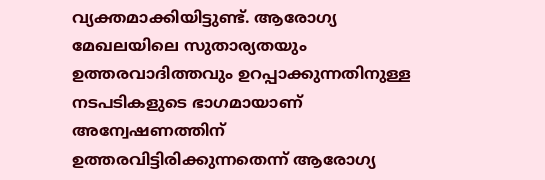വ്യക്തമാക്കിയിട്ടുണ്ട്. ആരോഗ്യ മേഖലയിലെ സുതാര്യതയും ഉത്തരവാദിത്തവും ഉറപ്പാക്കുന്നതിനുള്ള നടപടികളുടെ ഭാഗമായാണ് അന്വേഷണത്തിന് ഉത്തരവിട്ടിരിക്കുന്നതെന്ന് ആരോഗ്യ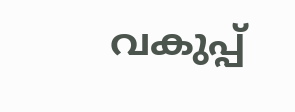വകുപ്പ്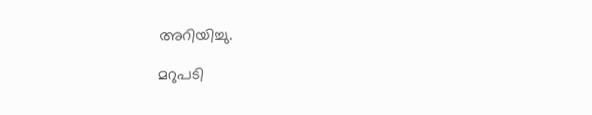അറിയിച്ചു.

മറുപടി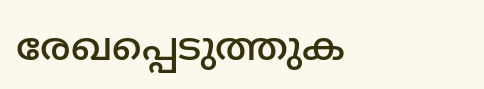രേഖപ്പെടുത്തുക